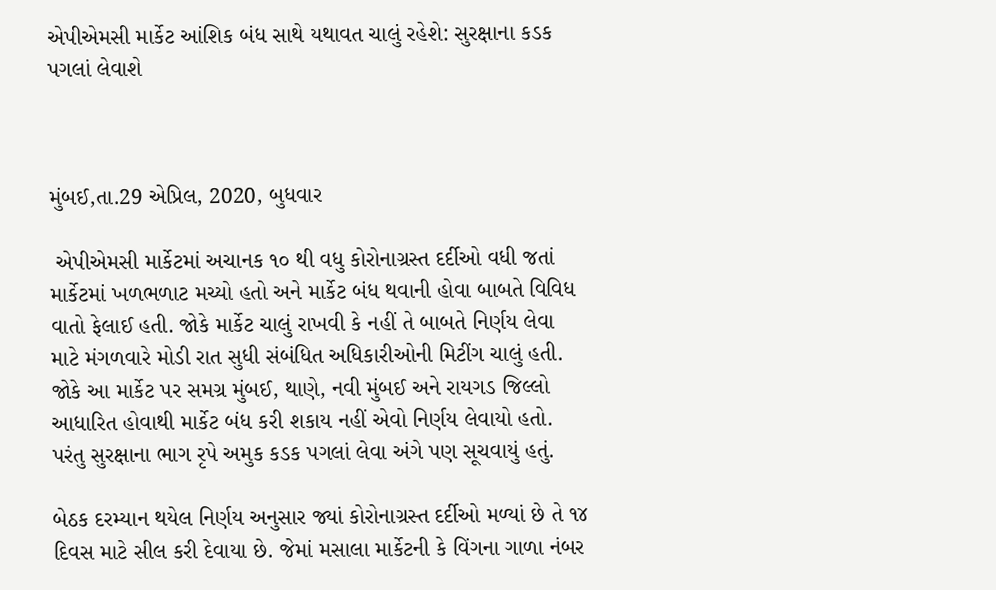એપીએમસી માર્કેટ આંશિક બંધ સાથે યથાવત ચાલું રહેશે: સુરક્ષાના કડક પગલાં લેવાશે



મુંબઈ,તા.29 એપ્રિલ, 2020, બુધવાર

 એપીએમસી માર્કેટમાં અચાનક ૧૦ થી વધુ કોરોનાગ્રસ્ત દર્દીઓ વધી જતાં માર્કેટમાં ખળભળાટ મચ્યો હતો અને માર્કેટ બંધ થવાની હોવા બાબતે વિવિધ વાતો ફેલાઈ હતી. જોકે માર્કેટ ચાલું રાખવી કે નહીં તે બાબતે નિર્ણય લેવા માટે મંગળવારે મોડી રાત સુધી સંબંધિત અધિકારીઓની મિટીંગ ચાલું હતી. જોકે આ માર્કેટ પર સમગ્ર મુંબઈ, થાણે, નવી મુંબઈ અને રાયગડ જિલ્લો આધારિત હોવાથી માર્કેટ બંધ કરી શકાય નહીં એવો નિર્ણય લેવાયો હતો. પરંતુ સુરક્ષાના ભાગ રૃપે અમુક કડક પગલાં લેવા અંગે પણ સૂચવાયું હતું.

બેઠક દરમ્યાન થયેલ નિર્ણય અનુસાર જ્યાં કોરોનાગ્રસ્ત દર્દીઓ મળ્યાં છે તે ૧૪ દિવસ માટે સીલ કરી દેવાયા છે. જેમાં મસાલા માર્કેટની કે વિંગના ગાળા નંબર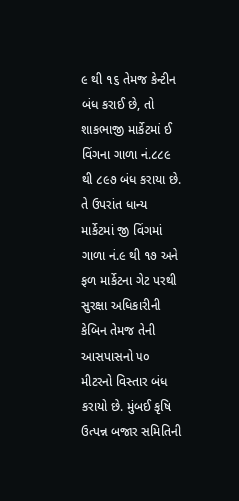૯ થી ૧૬ તેમજ કેન્ટીન બંધ કરાઈ છે, તો શાકભાજી માર્કેટમાં ઈ વિંગના ગાળા નં.૮૮૯ થી ૮૯૭ બંધ કરાયા છે. તે ઉપરાંત ધાન્ય માર્કેટમાં જી વિંગમાં ગાળા નં.૯ થી ૧૭ અને ફળ માર્કેટના ગેટ પરથી સુરક્ષા અધિકારીની કેબિન તેમજ તેની આસપાસનો ૫૦ મીટરનો વિસ્તાર બંધ કરાયો છે. મુંબઈ કૃષિ ઉત્પન્ન બજાર સમિતિની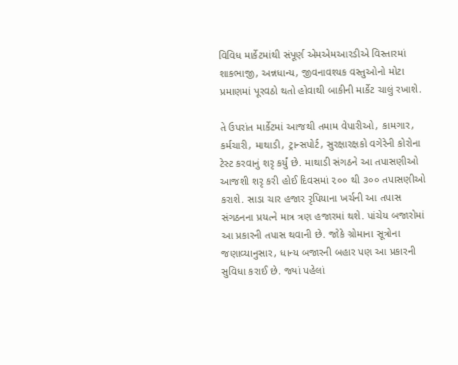વિવિધ માર્કેટમાંથી સંપૂર્ણ એમએમઆરડીએ વિસ્તારમાં શાકભાજી, અન્નધાન્ય, જીવનાવશ્યક વસ્તુઓનો મોટા પ્રમાણમાં પૂરવઠો થતો હોવાથી બાકીની માર્કેટ ચાલું રખાશે.

તે ઉપરાંત માર્કેટમાં આજથી તમામ વેપારીઓ, કામગાર, કર્મચારી, માથાડી, ટ્રાન્સપોર્ટ, સુરક્ષારક્ષકો વગેરેની કોરોના ટેસ્ટ કરવાનું શરૃ કર્યું છે. માથાડી સંગઠને આ તપાસણીઓ આજશી શરૃ કરી હોઈ દિવસમાં ૨૦૦ થી ૩૦૦ તપાસણીઓ કરાશે. સાડા ચાર હજાર રૃપિયાના ખર્ચની આ તપાસ સંગઠનના પ્રયત્ને માત્ર ત્રણ હજારમાં થશે. પાંચેય બજારોમાં આ પ્રકારની તપાસ થવાની છે. જોકે ગ્રોમાના સૂત્રોના જણાવ્યાનુસાર, ધાન્ય બજારની બહાર પણ આ પ્રકારની સુવિધા કરાઈ છે. જ્યાં પહેલાં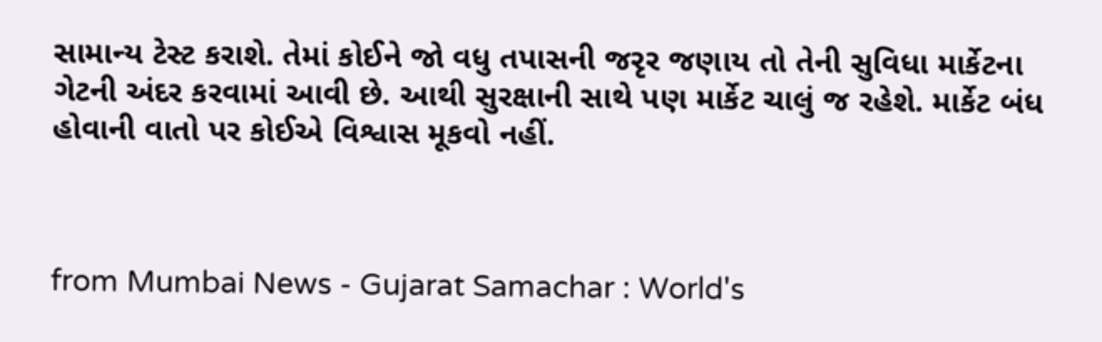સામાન્ય ટેસ્ટ કરાશે. તેમાં કોઈને જો વધુ તપાસની જરૃર જણાય તો તેની સુવિધા માર્કેટના ગેટની અંદર કરવામાં આવી છે. આથી સુરક્ષાની સાથે પણ માર્કેટ ચાલું જ રહેશે. માર્કેટ બંધ હોવાની વાતો પર કોઈએ વિશ્વાસ મૂકવો નહીં.



from Mumbai News - Gujarat Samachar : World's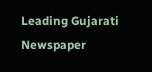Leading Gujarati Newspaper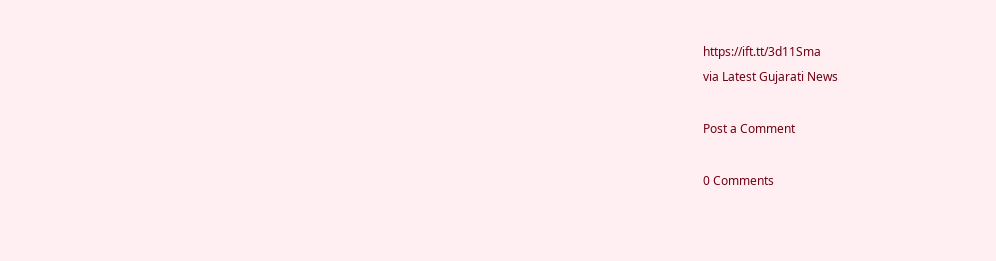https://ift.tt/3d11Sma
via Latest Gujarati News

Post a Comment

0 Comments